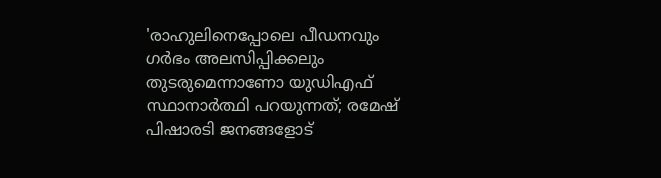'രാഹുലിനെപ്പോലെ പീഡനവും ഗര്‍ഭം അലസിപ്പിക്കലും തുടരുമെന്നാണോ യുഡിഎഫ് സ്ഥാനാര്‍ത്ഥി പറയുന്നത്; രമേഷ് പിഷാരടി ജനങ്ങളോട്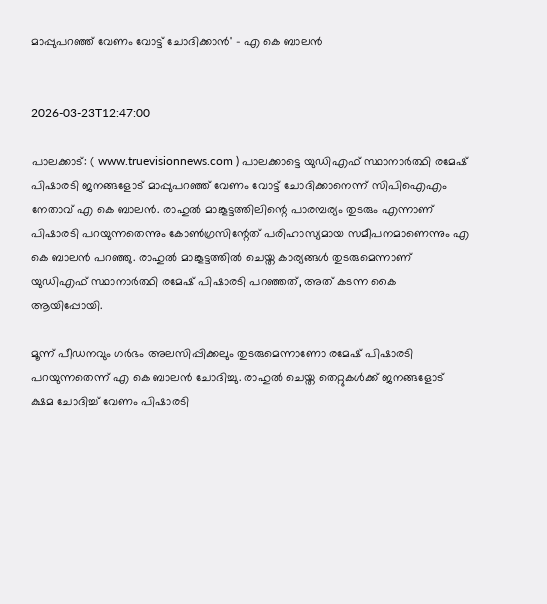മാപ്പുപറഞ്ഞ് വേണം വോട്ട് ചോദിക്കാൻ' - എ കെ ബാലന്‍


2026-03-23T12:47:00

പാലക്കാട്: ( www.truevisionnews.com ) പാലക്കാട്ടെ യുഡിഎഫ് സ്ഥാനാര്‍ത്ഥി രമേഷ് പിഷാരടി ജനങ്ങളോട് മാപ്പുപറഞ്ഞ് വേണം വോട്ട് ചോദിക്കാനെന്ന് സിപിഐഎം നേതാവ് എ കെ ബാലന്‍. രാഹുല്‍ മാങ്കൂട്ടത്തിലിന്റെ പാരമ്പര്യം തുടരും എന്നാണ് പിഷാരടി പറയുന്നതെന്നും കോണ്‍ഗ്രസിന്റേത് പരിഹാസ്യമായ സമീപനമാണെന്നും എ കെ ബാലന്‍ പറഞ്ഞു. രാഹുല്‍ മാങ്കൂട്ടത്തില്‍ ചെയ്ത കാര്യങ്ങള്‍ തുടരുമെന്നാണ് യുഡിഎഫ് സ്ഥാനാര്‍ത്ഥി രമേഷ് പിഷാരടി പറഞ്ഞത്, അത് കടന്ന കൈ ആയിപ്പോയി.

മൂന്ന് പീഡനവും ഗര്‍ഭം അലസിപ്പിക്കലും തുടരുമെന്നാണോ രമേഷ് പിഷാരടി പറയുന്നതെന്ന് എ കെ ബാലന്‍ ചോദിച്ചു. രാഹുല്‍ ചെയ്ത തെറ്റുകള്‍ക്ക് ജനങ്ങളോട് ക്ഷമ ചോദിച്ച് വേണം പിഷാരടി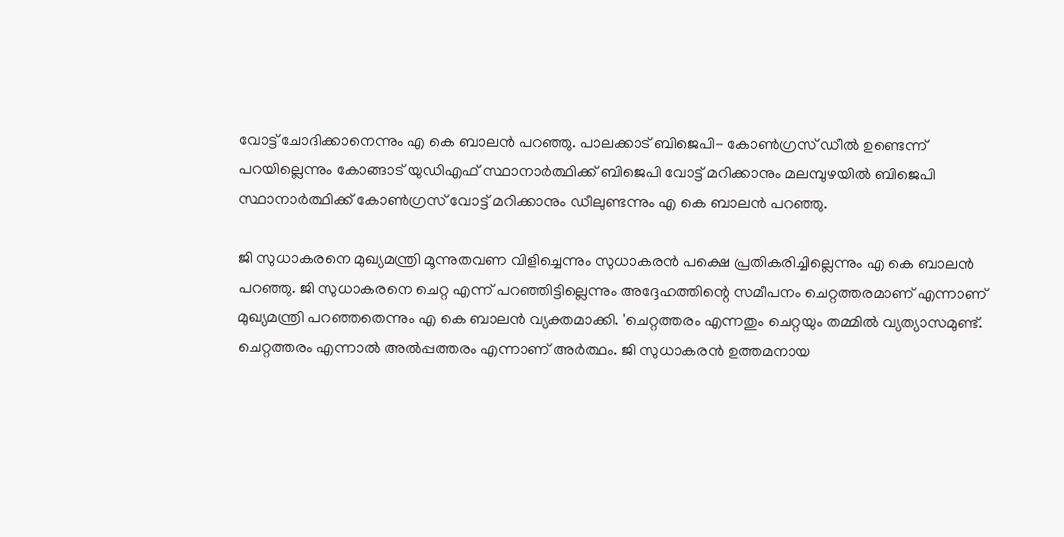വോട്ട് ചോദിക്കാനെന്നും എ കെ ബാലന്‍ പറഞ്ഞു. പാലക്കാട് ബിജെപി- കോണ്‍ഗ്രസ് ഡീല്‍ ഉണ്ടെന്ന് പറയില്ലെന്നും കോങ്ങാട് യുഡിഎഫ് സ്ഥാനാര്‍ത്ഥിക്ക് ബിജെപി വോട്ട് മറിക്കാനും മലമ്പുഴയില്‍ ബിജെപി സ്ഥാനാര്‍ത്ഥിക്ക് കോണ്‍ഗ്രസ് വോട്ട് മറിക്കാനും ഡീലുണ്ടന്നും എ കെ ബാലന്‍ പറഞ്ഞു.

ജി സുധാകരനെ മുഖ്യമന്ത്രി മൂന്നുതവണ വിളിച്ചെന്നും സുധാകരന്‍ പക്ഷെ പ്രതികരിച്ചില്ലെന്നും എ കെ ബാലന്‍ പറഞ്ഞു. ജി സുധാകരനെ ചെറ്റ എന്ന് പറഞ്ഞിട്ടില്ലെന്നും അദ്ദേഹത്തിന്റെ സമീപനം ചെറ്റത്തരമാണ് എന്നാണ് മുഖ്യമന്ത്രി പറഞ്ഞതെന്നും എ കെ ബാലന്‍ വ്യക്തമാക്കി. 'ചെറ്റത്തരം എന്നതും ചെറ്റയും തമ്മില്‍ വ്യത്യാസമുണ്ട്. ചെറ്റത്തരം എന്നാല്‍ അല്‍പ്പത്തരം എന്നാണ് അര്‍ത്ഥം. ജി സുധാകരന്‍ ഉത്തമനായ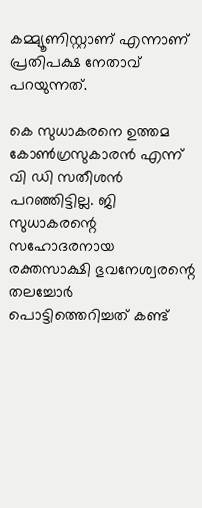കമ്മ്യൂണിസ്റ്റാണ് എന്നാണ് പ്രതിപക്ഷ നേതാവ് പറയുന്നത്.

കെ സുധാകരനെ ഉത്തമ കോണ്‍ഗ്രസുകാരന്‍ എന്ന് വി ഡി സതീശന്‍ പറഞ്ഞിട്ടില്ല. ജി സുധാകരന്റെ സഹോദരനായ രക്തസാക്ഷി ഭുവനേശ്വരന്റെ തലച്ചോര്‍ പൊട്ടിത്തെറിച്ചത് കണ്ട്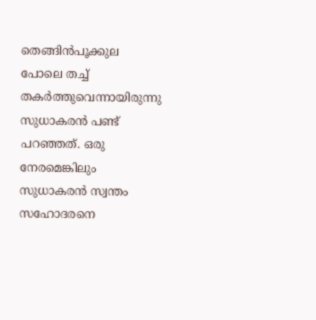തെങ്ങിന്‍പൂക്കുല പോലെ തച്ച് തകര്‍ത്തുവെന്നായിരുന്നു സുധാകരന്‍ പണ്ട് പറഞ്ഞത്. ഒരു നേരമെങ്കിലും സുധാകരന്‍ സ്വന്തം സഹോദരനെ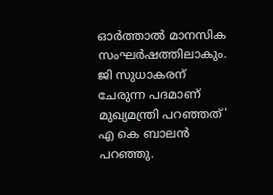ഓര്‍ത്താല്‍ മാനസിക സംഘര്‍ഷത്തിലാകും. ജി സുധാകരന് ചേരുന്ന പദമാണ് മുഖ്യമന്ത്രി പറഞ്ഞത്' എ കെ ബാലന്‍ പറഞ്ഞു.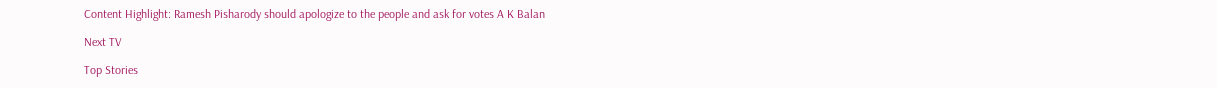Content Highlight: Ramesh Pisharody should apologize to the people and ask for votes A K Balan

Next TV

Top Stories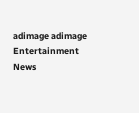adimage adimage
Entertainment News